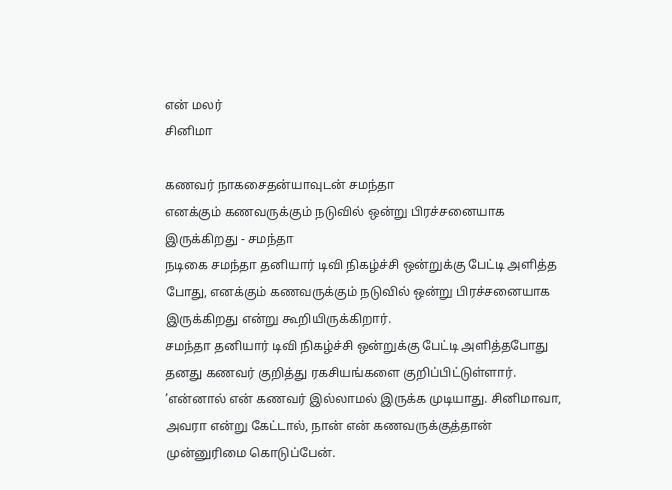என் மலர்
சினிமா

கணவர் நாகசைதன்யாவுடன் சமந்தா
எனக்கும் கணவருக்கும் நடுவில் ஒன்று பிரச்சனையாக இருக்கிறது - சமந்தா
நடிகை சமந்தா தனியார் டிவி நிகழ்ச்சி ஒன்றுக்கு பேட்டி அளித்த போது, எனக்கும் கணவருக்கும் நடுவில் ஒன்று பிரச்சனையாக இருக்கிறது என்று கூறியிருக்கிறார்.
சமந்தா தனியார் டிவி நிகழ்ச்சி ஒன்றுக்கு பேட்டி அளித்தபோது தனது கணவர் குறித்து ரகசியங்களை குறிப்பிட்டுள்ளார். ’என்னால் என் கணவர் இல்லாமல் இருக்க முடியாது. சினிமாவா, அவரா என்று கேட்டால், நான் என் கணவருக்குத்தான் முன்னுரிமை கொடுப்பேன்.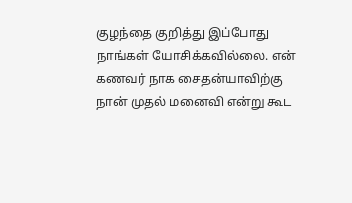குழந்தை குறித்து இப்போது நாங்கள் யோசிக்கவில்லை. என் கணவர் நாக சைதன்யாவிற்கு நான் முதல் மனைவி என்று கூட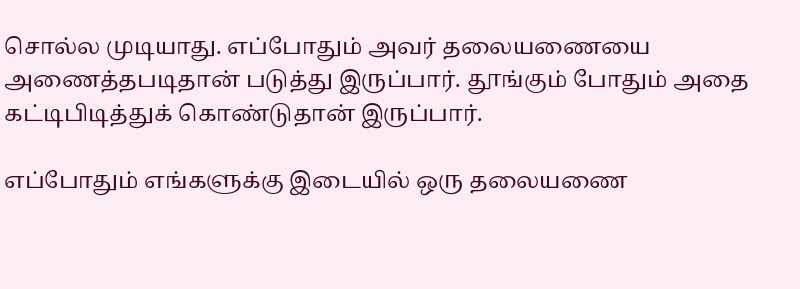சொல்ல முடியாது. எப்போதும் அவர் தலையணையை அணைத்தபடிதான் படுத்து இருப்பார். தூங்கும் போதும் அதை கட்டிபிடித்துக் கொண்டுதான் இருப்பார்.

எப்போதும் எங்களுக்கு இடையில் ஒரு தலையணை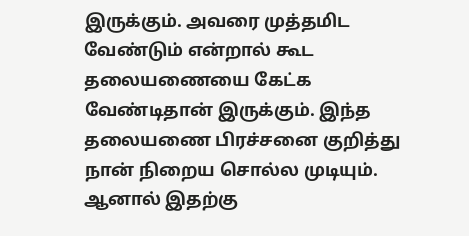இருக்கும். அவரை முத்தமிட வேண்டும் என்றால் கூட தலையணையை கேட்க வேண்டிதான் இருக்கும். இந்த தலையணை பிரச்சனை குறித்து நான் நிறைய சொல்ல முடியும். ஆனால் இதற்கு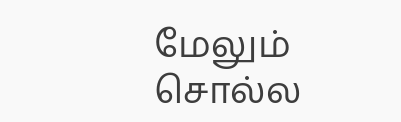மேலும் சொல்ல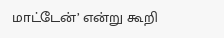மாட்டேன்’ என்று கூறி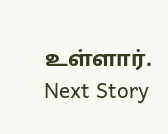உள்ளார்.
Next Story